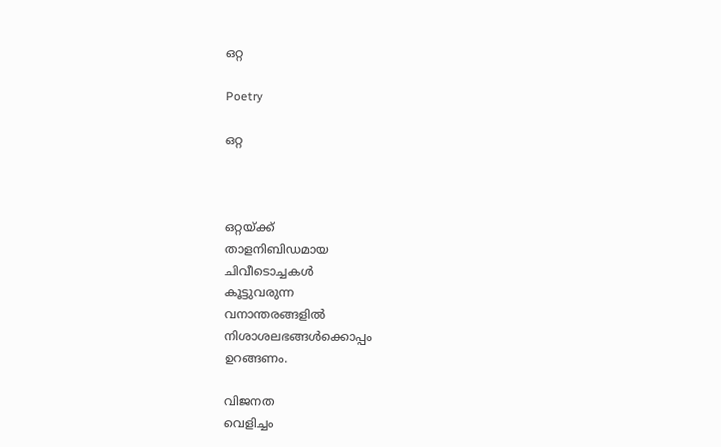ഒറ്റ

Poetry

ഒറ്റ



ഒറ്റയ്ക്ക്
താളനിബിഡമായ
ചിവീടൊച്ചകൾ
കൂട്ടുവരുന്ന
വനാന്തരങ്ങളിൽ
നിശാശലഭങ്ങൾക്കൊപ്പം
ഉറങ്ങണം.

വിജനത
വെളിച്ചം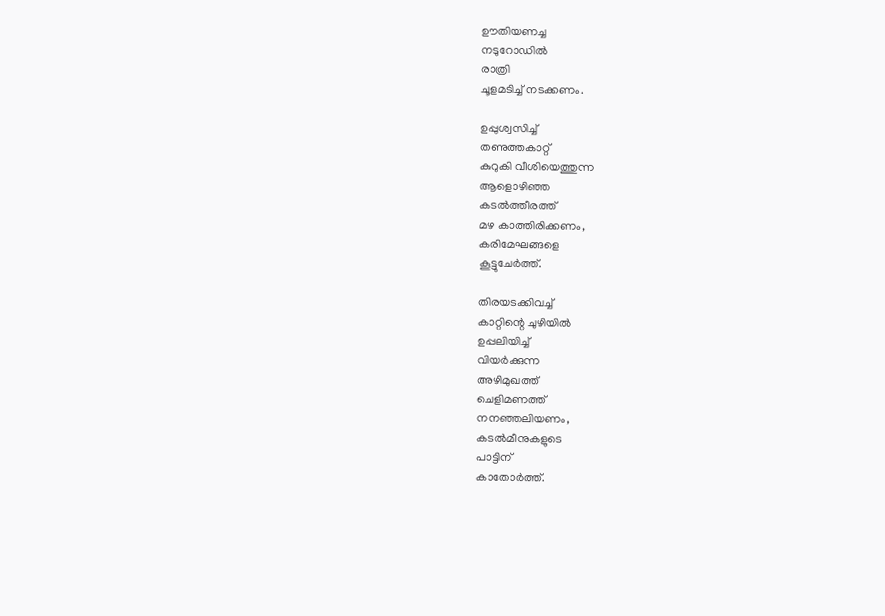ഊതിയണച്ച
നടുറോഡിൽ
രാത്രി
ചൂളമടിച്ച് നടക്കണം.

ഉപ്പുശ്വസിച്ച്
തണുത്തകാറ്റ്
കുറുകി വീശിയെത്തുന്ന
ആളൊഴിഞ്ഞ
കടൽത്തീരത്ത്
മഴ കാത്തിരിക്കണം,
കരിമേഘങ്ങളെ
കൂട്ടുചേർത്ത്.

തിരയടക്കിവച്ച്
കാറ്റിന്റെ ചുഴിയിൽ
ഉപ്പലിയിച്ച്
വിയർക്കുന്ന
അഴിമുഖത്ത്
ചെളിമണത്ത്
നനഞ്ഞലിയണം,
കടൽമീനുകളുടെ
പാട്ടിന്
കാതോർത്ത്.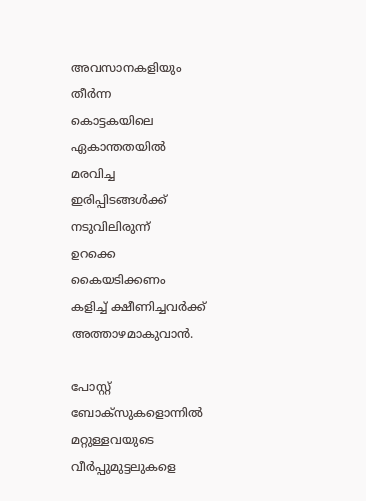അവസാനകളിയും
തീർന്ന
കൊട്ടകയിലെ
ഏകാന്തതയിൽ
മരവിച്ച
ഇരിപ്പിടങ്ങൾക്ക്
നടുവിലിരുന്ന്
ഉറക്കെ
കൈയടിക്കണം
കളിച്ച് ക്ഷീണിച്ചവർക്ക്
അത്താഴമാകുവാൻ.

പോസ്റ്റ് ബോക്‌സുകളൊന്നിൽ
മറ്റുള്ളവയുടെ
വീർപ്പുമുട്ടലുകളെ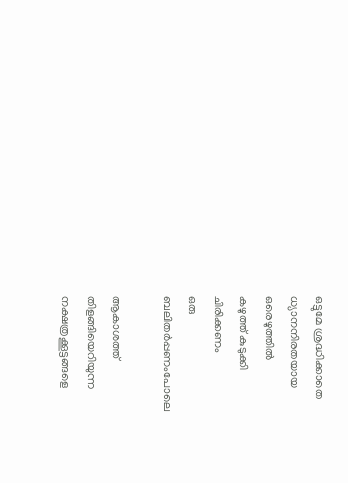ഒട്ടുമേ ശ്രദ്ധിക്കാതെ
ധ്യാനനിരതയായ
ഒരെഴുത്തിൽ
കഴുത്ത് കുടുക്കി
ചിരിക്കണം
ഒരു
ബലിതർപ്പണംപോലെ

ആകാശത്ത്
തിളങ്ങിയെറിയുന്ന
നക്ഷത്രക്കൂട്ടങ്ങളെ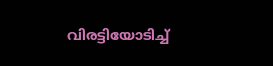വിരട്ടിയോടിച്ച്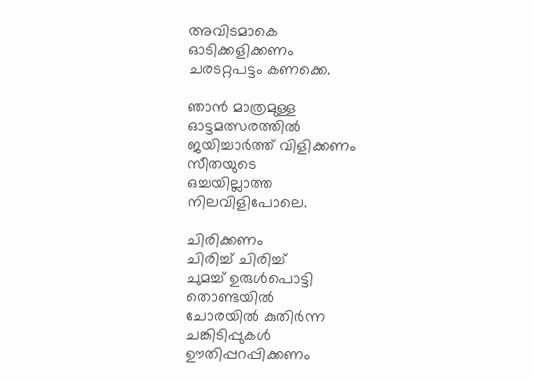അവിടമാകെ
ഓടിക്കളിക്കണം
ചരടറ്റപട്ടം കണക്കെ.

ഞാൻ മാത്രമുള്ള
ഓട്ടമത്സരത്തിൽ
ജയിച്ചാർത്ത് വിളിക്കണം
സീതയുടെ
ഒച്ചയില്ലാത്ത
നിലവിളിപോലെ.

ചിരിക്കണം
ചിരിച്ച് ചിരിച്ച്
ചുമച്ച് ഉരുൾപൊട്ടി
തൊണ്ടയിൽ
ചോരയിൽ കുതിർന്ന
ചങ്കിടിപ്പുകൾ
ഊതിപ്പറപ്പിക്കണം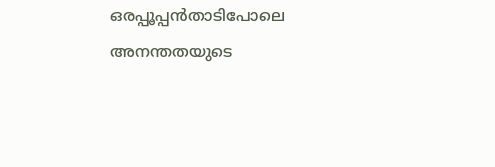ഒരപ്പൂപ്പൻതാടിപോലെ
അനന്തതയുടെ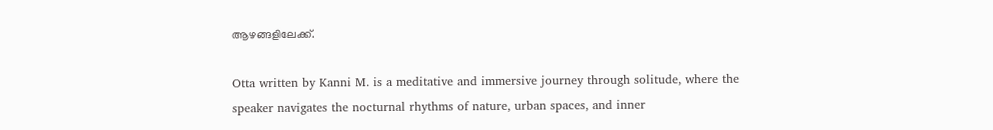ആഴങ്ങളിലേക്ക്.

Otta written by Kanni M. is a meditative and immersive journey through solitude, where the speaker navigates the nocturnal rhythms of nature, urban spaces, and inner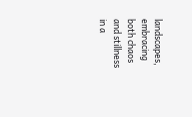landscapes, embracing both chaos and stillness in a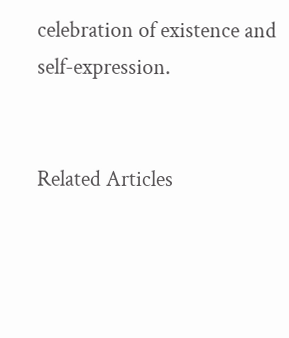celebration of existence and self-expression.


Related Articles